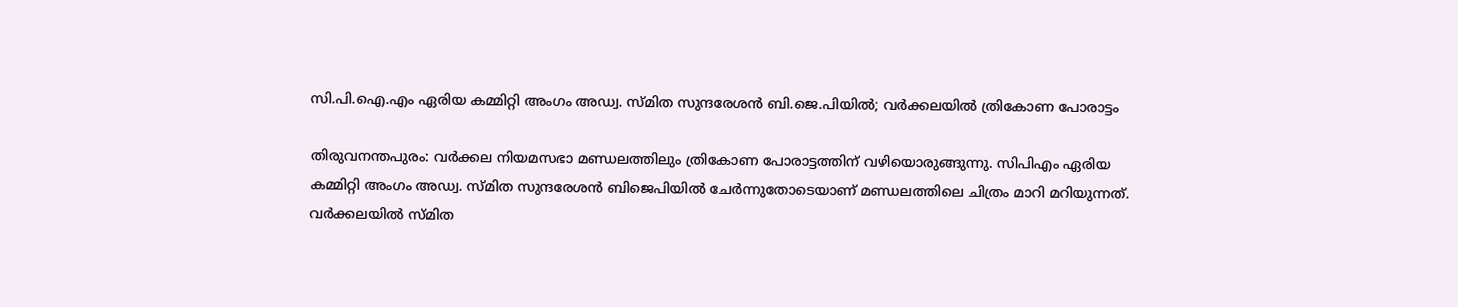സി.പി.ഐ.എം ഏരിയ കമ്മിറ്റി അംഗം അഡ്വ. സ്മിത സുന്ദരേശൻ ബി.ജെ.പിയിൽ; വർക്കലയിൽ ത്രികോണ പോരാട്ടം

തിരുവനന്തപുരം: വര്‍ക്കല നിയമസഭാ മണ്ഡലത്തിലും ത്രികോണ പോരാട്ടത്തിന് വഴിയൊരുങ്ങുന്നു. സിപിഎം ഏരിയ കമ്മിറ്റി അംഗം അഡ്വ. സ്മിത സുന്ദരേശന്‍ ബിജെപിയില്‍ ചേര്‍ന്നുതോടെയാണ് മണ്ഡലത്തിലെ ചിത്രം മാറി മറിയുന്നത്. വര്‍ക്കലയില്‍ സ്മിത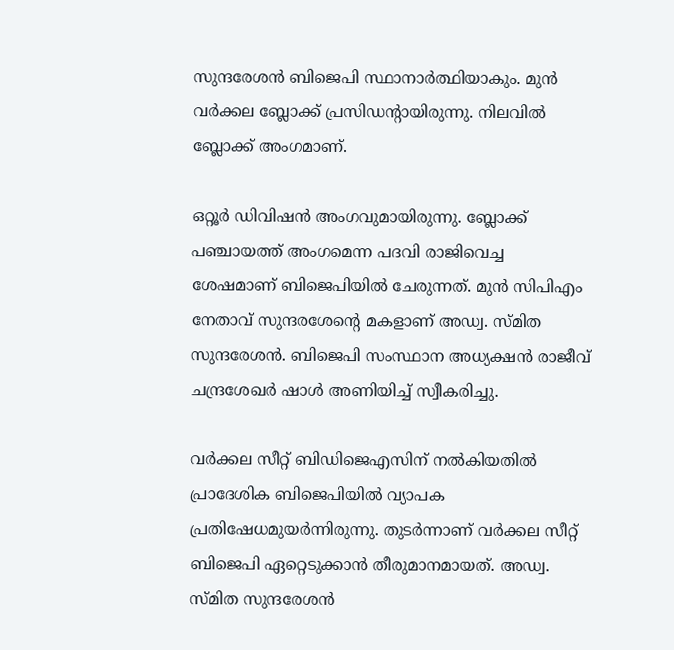സുന്ദരേശന്‍ ബിജെപി സ്ഥാനാര്‍ത്ഥിയാകും. മുന്‍ വര്‍ക്കല ബ്ലോക്ക് പ്രസിഡന്റായിരുന്നു. നിലവില്‍ ബ്ലോക്ക് അംഗമാണ്.

ഒറ്റൂര്‍ ഡിവിഷന്‍ അംഗവുമായിരുന്നു. ബ്ലോക്ക് പഞ്ചായത്ത് അംഗമെന്ന പദവി രാജിവെച്ച ശേഷമാണ് ബിജെപിയില്‍ ചേരുന്നത്. മുന്‍ സിപിഎം നേതാവ് സുന്ദരശേന്റെ മകളാണ് അഡ്വ. സ്മിത സുന്ദരേശന്‍. ബിജെപി സംസ്ഥാന അധ്യക്ഷന്‍ രാജീവ് ചന്ദ്രശേഖര്‍ ഷാള്‍ അണിയിച്ച് സ്വീകരിച്ചു.

വര്‍ക്കല സീറ്റ് ബിഡിജെഎസിന് നല്‍കിയതില്‍ പ്രാദേശിക ബിജെപിയില്‍ വ്യാപക പ്രതിഷേധമുയര്‍ന്നിരുന്നു. തുടര്‍ന്നാണ് വര്‍ക്കല സീറ്റ് ബിജെപി ഏറ്റെടുക്കാന്‍ തീരുമാനമായത്. അഡ്വ. സ്മിത സുന്ദരേശന്‍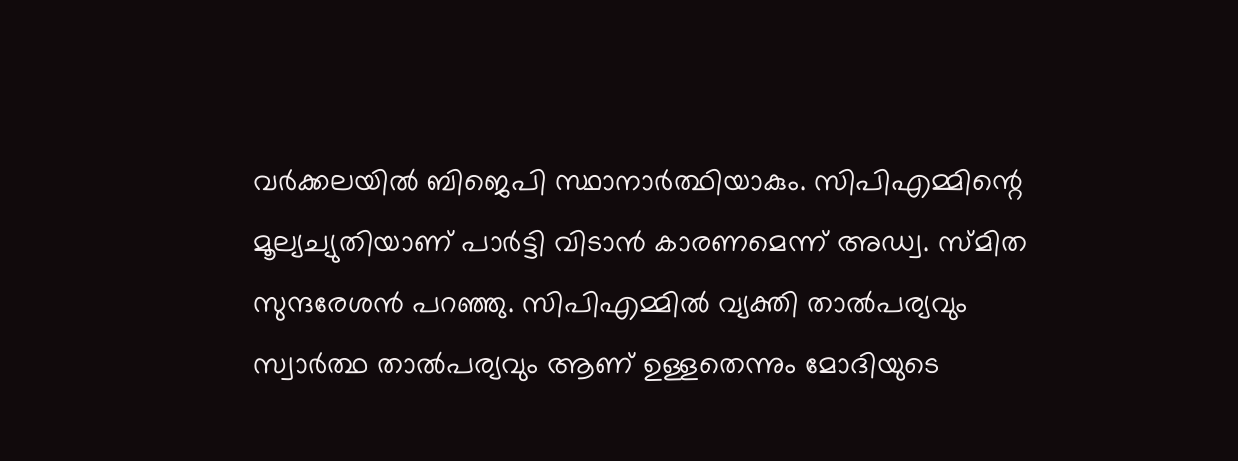വര്‍ക്കലയില്‍ ബിജെപി സ്ഥാനാര്‍ത്ഥിയാകും. സിപിഎമ്മിന്റെ മൂല്യച്യുതിയാണ് പാര്‍ട്ടി വിടാന്‍ കാരണമെന്ന് അഡ്വ. സ്മിത സുന്ദരേശന്‍ പറഞ്ഞു. സിപിഎമ്മില്‍ വ്യക്തി താല്‍പര്യവും സ്വാര്‍ത്ഥ താല്‍പര്യവും ആണ് ഉള്ളതെന്നും മോദിയുടെ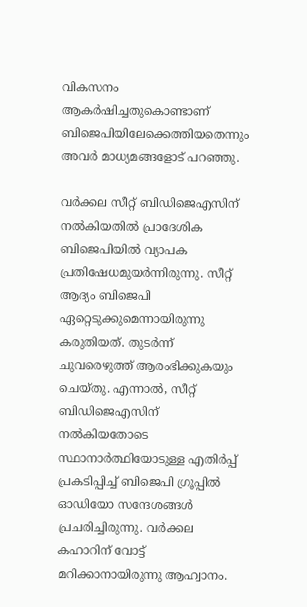വികസനം ആകര്‍ഷിച്ചതുകൊണ്ടാണ് ബിജെപിയിലേക്കെത്തിയതെന്നും അവര്‍ മാധ്യമങ്ങളോട് പറഞ്ഞു.

വര്‍ക്കല സീറ്റ് ബിഡിജെഎസിന് നല്‍കിയതില്‍ പ്രാദേശിക ബിജെപിയില്‍ വ്യാപക പ്രതിഷേധമുയര്‍ന്നിരുന്നു. സീറ്റ് ആദ്യം ബിജെപി ഏറ്റെടുക്കുമെന്നായിരുന്നു കരുതിയത്. തുടര്‍ന്ന് ചുവരെഴുത്ത് ആരംഭിക്കുകയും ചെയ്തു. എന്നാല്‍, സീറ്റ് ബിഡിജെഎസിന് നല്‍കിയതോടെ സ്ഥാനാര്‍ത്ഥിയോടുള്ള എതിര്‍പ്പ് പ്രകടിപ്പിച്ച് ബിജെപി ഗ്രൂപ്പില്‍ ഓഡിയോ സന്ദേശങ്ങള്‍ പ്രചരിച്ചിരുന്നു. വര്‍ക്കല കഹാറിന് വോട്ട് മറിക്കാനായിരുന്നു ആഹ്വാനം.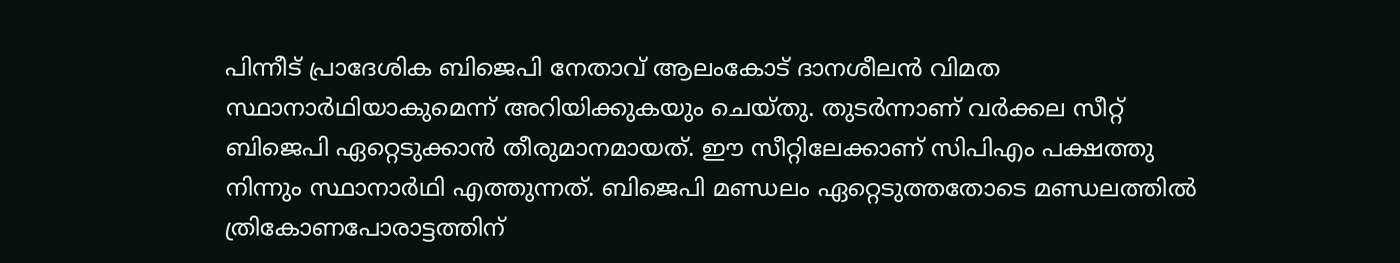പിന്നീട് പ്രാദേശിക ബിജെപി നേതാവ് ആലംകോട് ദാനശീലന്‍ വിമത സ്ഥാനാര്‍ഥിയാകുമെന്ന് അറിയിക്കുകയും ചെയ്തു. തുടര്‍ന്നാണ് വര്‍ക്കല സീറ്റ് ബിജെപി ഏറ്റെടുക്കാന്‍ തീരുമാനമായത്. ഈ സീറ്റിലേക്കാണ് സിപിഎം പക്ഷത്തു നിന്നും സ്ഥാനാര്‍ഥി എത്തുന്നത്. ബിജെപി മണ്ഡലം ഏറ്റെടുത്തതോടെ മണ്ഡലത്തില്‍ ത്രികോണപോരാട്ടത്തിന്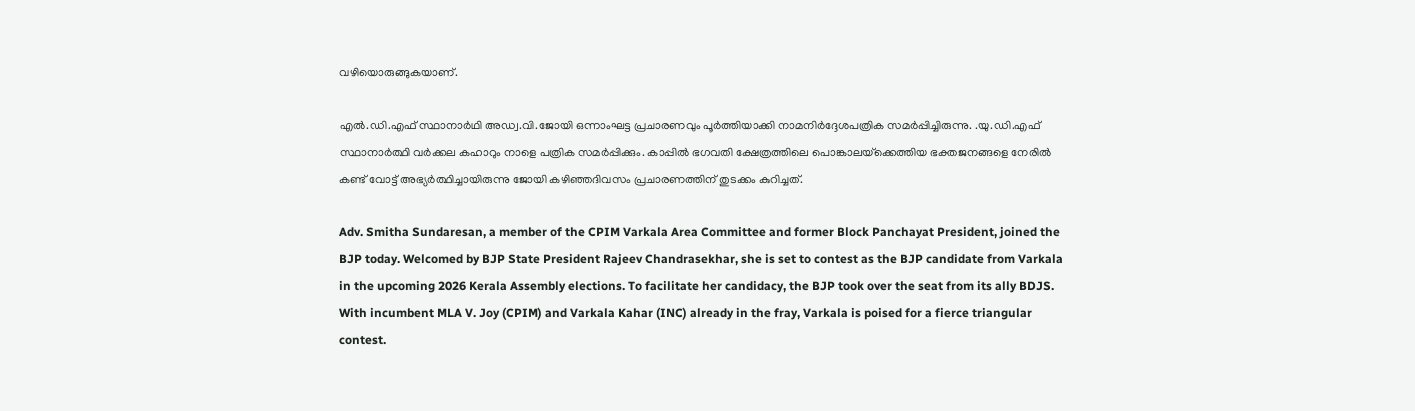വഴിയൊരുങ്ങുകയാണ്.

എല്‍.ഡി.എഫ് സ്ഥാനാര്‍ഥി അഡ്വ.വി.ജോയി ഒന്നാംഘട്ട പ്രചാരണവും പൂര്‍ത്തിയാക്കി നാമനിര്‍ദ്ദേശപത്രിക സമര്‍പ്പിച്ചിരുന്നു. .യു.ഡി.എഫ് സ്ഥാനാര്‍ത്ഥി വര്‍ക്കല കഹാറും നാളെ പത്രിക സമര്‍പ്പിക്കും. കാപ്പില്‍ ഭഗവതി ക്ഷേത്രത്തിലെ പൊങ്കാലയ്‌ക്കെത്തിയ ഭക്തജനങ്ങളെ നേരില്‍ കണ്ട് വോട്ട് അഭ്യര്‍ത്ഥിച്ചായിരുന്നു ജോയി കഴിഞ്ഞദിവസം പ്രചാരണത്തിന് തുടക്കം കുറിച്ചത്.

Adv. Smitha Sundaresan, a member of the CPIM Varkala Area Committee and former Block Panchayat President, joined the BJP today. Welcomed by BJP State President Rajeev Chandrasekhar, she is set to contest as the BJP candidate from Varkala in the upcoming 2026 Kerala Assembly elections. To facilitate her candidacy, the BJP took over the seat from its ally BDJS. With incumbent MLA V. Joy (CPIM) and Varkala Kahar (INC) already in the fray, Varkala is poised for a fierce triangular contest.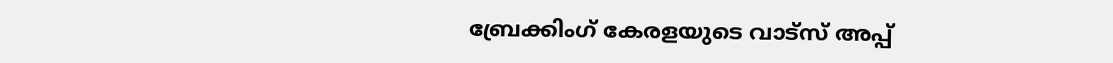ബ്രേക്കിംഗ് കേരളയുടെ വാട്സ് അപ്പ്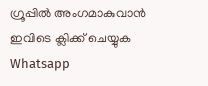ഗ്രൂപ്പിൽ അംഗമാകുവാൻ ഇവിടെ ക്ലിക്ക് ചെയ്യുക Whatsapp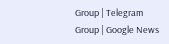Group | Telegram Group | Google News